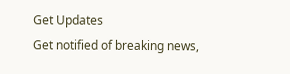Get Updates
Get notified of breaking news,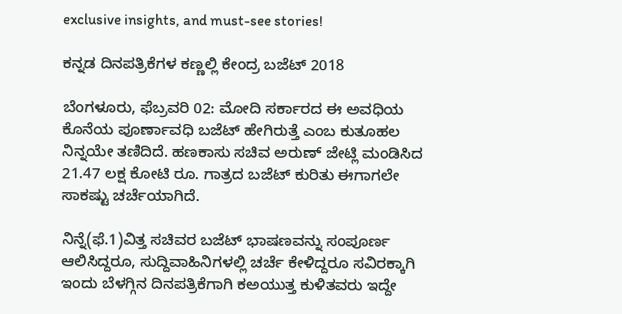exclusive insights, and must-see stories!

ಕನ್ನಡ ದಿನಪತ್ರಿಕೆಗಳ ಕಣ್ಣಲ್ಲಿ ಕೇಂದ್ರ ಬಜೆಟ್ 2018

ಬೆಂಗಳೂರು, ಫೆಬ್ರವರಿ 02: ಮೋದಿ ಸರ್ಕಾರದ ಈ ಅವಧಿಯ ಕೊನೆಯ ಪೂರ್ಣಾವಧಿ ಬಜೆಟ್ ಹೇಗಿರುತ್ತೆ ಎಂಬ ಕುತೂಹಲ ನಿನ್ನಯೇ ತಣಿದಿದೆ. ಹಣಕಾಸು ಸಚಿವ ಅರುಣ್ ಜೇಟ್ಲಿ ಮಂಡಿಸಿದ 21.47 ಲಕ್ಷ ಕೋಟಿ ರೂ. ಗಾತ್ರದ ಬಜೆಟ್ ಕುರಿತು ಈಗಾಗಲೇ ಸಾಕಷ್ಟು ಚರ್ಚೆಯಾಗಿದೆ.

ನಿನ್ನೆ(ಫೆ.1)ವಿತ್ತ ಸಚಿವರ ಬಜೆಟ್ ಭಾಷಣವನ್ನು ಸಂಪೂರ್ಣ ಆಲಿಸಿದ್ದರೂ, ಸುದ್ದಿವಾಹಿನಿಗಳಲ್ಲಿ ಚರ್ಚೆ ಕೇಳಿದ್ದರೂ ಸವಿರಕ್ಕಾಗಿ ಇಂದು ಬೆಳಗ್ಗಿನ ದಿನಪತ್ರಿಕೆಗಾಗಿ ಕಅಯುತ್ತ ಕುಳಿತವರು ಇದ್ದೇ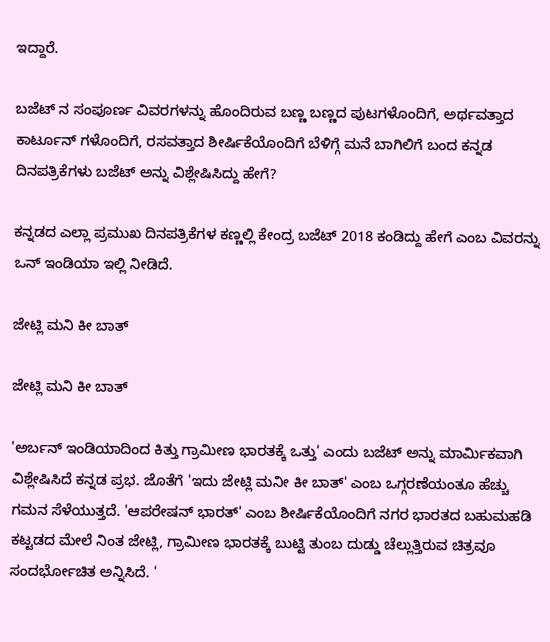ಇದ್ದಾರೆ.

ಬಜೆಟ್ ನ ಸಂಪೂರ್ಣ ವಿವರಗಳನ್ನು ಹೊಂದಿರುವ ಬಣ್ಣ ಬಣ್ಣದ ಪುಟಗಳೊಂದಿಗೆ, ಅರ್ಥವತ್ತಾದ ಕಾರ್ಟೂನ್ ಗಳೊಂದಿಗೆ, ರಸವತ್ತಾದ ಶೀರ್ಷಿಕೆಯೊಂದಿಗೆ ಬೆಳಿಗ್ಗೆ ಮನೆ ಬಾಗಿಲಿಗೆ ಬಂದ ಕನ್ನಡ ದಿನಪತ್ರಿಕೆಗಳು ಬಜೆಟ್ ಅನ್ನು ವಿಶ್ಲೇಷಿಸಿದ್ದು ಹೇಗೆ?

ಕನ್ನಡದ ಎಲ್ಲಾ ಪ್ರಮುಖ ದಿನಪತ್ರಿಕೆಗಳ ಕಣ್ಣಲ್ಲಿ ಕೇಂದ್ರ ಬಜೆಟ್ 2018 ಕಂಡಿದ್ದು ಹೇಗೆ ಎಂಬ ವಿವರನ್ನು ಒನ್ ಇಂಡಿಯಾ ಇಲ್ಲಿ ನೀಡಿದೆ.

ಜೇಟ್ಲಿ ಮನಿ ಕೀ ಬಾತ್

ಜೇಟ್ಲಿ ಮನಿ ಕೀ ಬಾತ್

'ಅರ್ಬನ್ ಇಂಡಿಯಾದಿಂದ ಕಿತ್ತು ಗ್ರಾಮೀಣ ಭಾರತಕ್ಕೆ ಒತ್ತು' ಎಂದು ಬಜೆಟ್ ಅನ್ನು ಮಾರ್ಮಿಕವಾಗಿ ವಿಶ್ಲೇಷಿಸಿದೆ ಕನ್ನಡ ಪ್ರಭ. ಜೊತೆಗೆ 'ಇದು ಜೇಟ್ಲಿ ಮನೀ ಕೀ ಬಾತ್' ಎಂಬ ಒಗ್ಗರಣೆಯಂತೂ ಹೆಚ್ಚು ಗಮನ ಸೆಳೆಯುತ್ತದೆ. 'ಆಪರೇಷನ್ ಭಾರತ್' ಎಂಬ ಶೀರ್ಷಿಕೆಯೊಂದಿಗೆ ನಗರ ಭಾರತದ ಬಹುಮಹಡಿ ಕಟ್ಟಡದ ಮೇಲೆ ನಿಂತ ಜೇಟ್ಲಿ, ಗ್ರಾಮೀಣ ಭಾರತಕ್ಕೆ ಬುಟ್ಟಿ ತುಂಬ ದುಡ್ಡು ಚೆಲ್ಲುತ್ತಿರುವ ಚಿತ್ರವೂ ಸಂದರ್ಭೋಚಿತ ಅನ್ನಿಸಿದೆ. '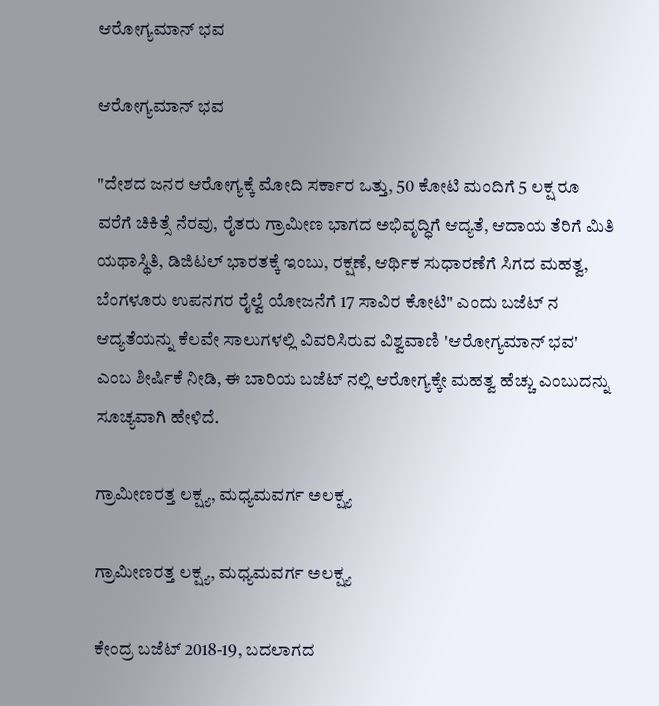ಆರೋಗ್ಯಮಾನ್ ಭವ

ಆರೋಗ್ಯಮಾನ್ ಭವ

"ದೇಶದ ಜನರ ಆರೋಗ್ಯಕ್ಕೆ ಮೋದಿ ಸರ್ಕಾರ ಒತ್ತು, 50 ಕೋಟಿ ಮಂದಿಗೆ 5 ಲಕ್ಷ ರೂ ವರೆಗೆ ಚಿಕಿತ್ಸೆ ನೆರವು, ರೈತರು ಗ್ರಾಮೀಣ ಭಾಗದ ಅಭಿವೃದ್ಧಿಗೆ ಆದ್ಯತೆ, ಆದಾಯ ತೆರಿಗೆ ಮಿತಿ ಯಥಾಸ್ಥಿತಿ, ಡಿಜಿಟಲ್ ಭಾರತಕ್ಕೆ ಇಂಬು, ರಕ್ಷಣೆ, ಆರ್ಥಿಕ ಸುಧಾರಣೆಗೆ ಸಿಗದ ಮಹತ್ವ, ಬೆಂಗಳೂರು ಉಪನಗರ ರೈಲ್ವೆ ಯೋಜನೆಗೆ 17 ಸಾವಿರ ಕೋಟಿ" ಎಂದು ಬಜೆಟ್ ನ ಆದ್ಯತೆಯನ್ನು ಕೆಲವೇ ಸಾಲುಗಳಲ್ಲಿ ವಿವರಿಸಿರುವ ವಿಶ್ವವಾಣಿ 'ಆರೋಗ್ಯಮಾನ್ ಭವ' ಎಂಬ ಶೀರ್ಷಿಕೆ ನೀಡಿ, ಈ ಬಾರಿಯ ಬಜೆಟ್ ನಲ್ಲಿ ಆರೋಗ್ಯಕ್ಕೇ ಮಹತ್ವ ಹೆಚ್ಚು ಎಂಬುದನ್ನು ಸೂಚ್ಯವಾಗಿ ಹೇಳಿದೆ.

ಗ್ರಾಮೀಣರತ್ತ ಲಕ್ಷ್ಯ, ಮಧ್ಯಮವರ್ಗ ಅಲಕ್ಷ್ಯ

ಗ್ರಾಮೀಣರತ್ತ ಲಕ್ಷ್ಯ, ಮಧ್ಯಮವರ್ಗ ಅಲಕ್ಷ್ಯ

ಕೇಂದ್ರ ಬಜೆಟ್ 2018-19, ಬದಲಾಗದ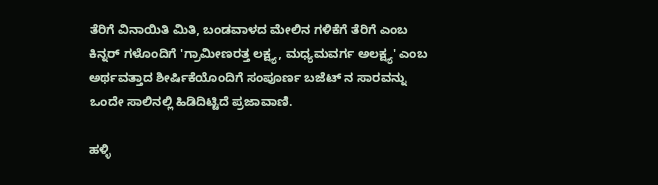ತೆರಿಗೆ ವಿನಾಯಿತಿ ಮಿತಿ, ಬಂಡವಾಳದ ಮೇಲಿನ ಗಳಿಕೆಗೆ ತೆರಿಗೆ ಎಂಬ ಕಿನ್ನರ್ ಗಳೊಂದಿಗೆ 'ಗ್ರಾಮೀಣರತ್ತ ಲಕ್ಷ್ಯ, ಮಧ್ಯಮವರ್ಗ ಅಲಕ್ಷ್ಯ' ಎಂಬ ಅರ್ಥವತ್ತಾದ ಶೀರ್ಷಿಕೆಯೊಂದಿಗೆ ಸಂಪೂರ್ಣ ಬಜೆಟ್ ನ ಸಾರವನ್ನು ಒಂದೇ ಸಾಲಿನಲ್ಲಿ ಹಿಡಿದಿಟ್ಟಿದೆ ಪ್ರಜಾವಾಣಿ.

ಹಳ್ಳಿ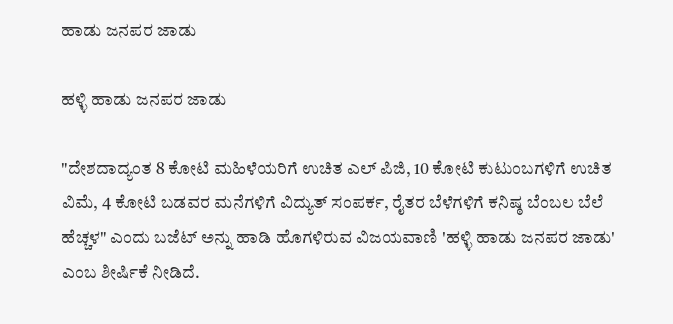ಹಾಡು ಜನಪರ ಜಾಡು

ಹಳ್ಳಿ ಹಾಡು ಜನಪರ ಜಾಡು

"ದೇಶದಾದ್ಯಂತ 8 ಕೋಟಿ ಮಹಿಳೆಯರಿಗೆ ಉಚಿತ ಎಲ್ ಪಿಜಿ, 10 ಕೋಟಿ ಕುಟುಂಬಗಳಿಗೆ ಉಚಿತ ವಿಮೆ, 4 ಕೋಟಿ ಬಡವರ ಮನೆಗಳಿಗೆ ವಿದ್ಯುತ್ ಸಂಪರ್ಕ, ರೈತರ ಬೆಳೆಗಳಿಗೆ ಕನಿಷ್ಠ ಬೆಂಬಲ ಬೆಲೆ ಹೆಚ್ಚಳ" ಎಂದು ಬಜೆಟ್ ಅನ್ನು ಹಾಡಿ ಹೊಗಳಿರುವ ವಿಜಯವಾಣಿ 'ಹಳ್ಳಿ ಹಾಡು ಜನಪರ ಜಾಡು' ಎಂಬ ಶೀರ್ಷಿಕೆ ನೀಡಿದೆ.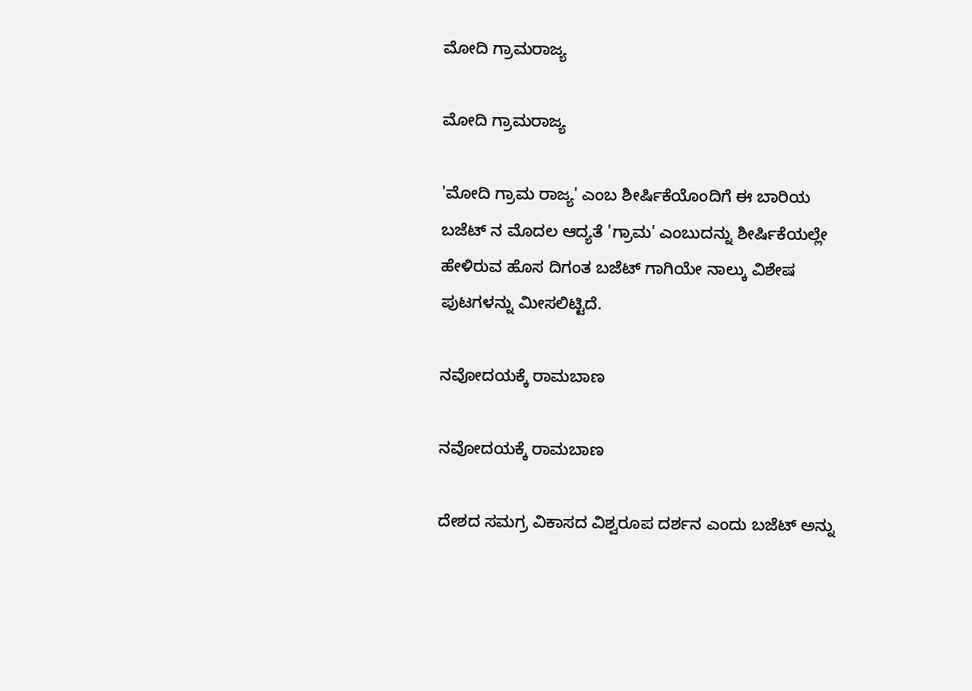ಮೋದಿ ಗ್ರಾಮರಾಜ್ಯ

ಮೋದಿ ಗ್ರಾಮರಾಜ್ಯ

'ಮೋದಿ ಗ್ರಾಮ ರಾಜ್ಯ' ಎಂಬ ಶೀರ್ಷಿಕೆಯೊಂದಿಗೆ ಈ ಬಾರಿಯ ಬಜೆಟ್ ನ ಮೊದಲ ಆದ್ಯತೆ 'ಗ್ರಾಮ' ಎಂಬುದನ್ನು ಶೀರ್ಷಿಕೆಯಲ್ಲೇ ಹೇಳಿರುವ ಹೊಸ ದಿಗಂತ ಬಜೆಟ್ ಗಾಗಿಯೇ ನಾಲ್ಕು ವಿಶೇಷ ಪುಟಗಳನ್ನು ಮೀಸಲಿಟ್ಟಿದೆ.

ನವೋದಯಕ್ಕೆ ರಾಮಬಾಣ

ನವೋದಯಕ್ಕೆ ರಾಮಬಾಣ

ದೇಶದ ಸಮಗ್ರ ವಿಕಾಸದ ವಿಶ್ವರೂಪ ದರ್ಶನ ಎಂದು ಬಜೆಟ್ ಅನ್ನು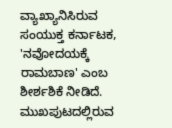ವ್ಯಾಖ್ಯಾನಿಸಿರುವ ಸಂಯುಕ್ತ ಕರ್ನಾಟಕ, 'ನವೋದಯಕ್ಕೆ ರಾಮಬಾಣ' ಎಂಬ ಶೀರ್ಶಶಿಕೆ ನೀಡಿದೆ. ಮುಖಪುಟದಲ್ಲಿರುವ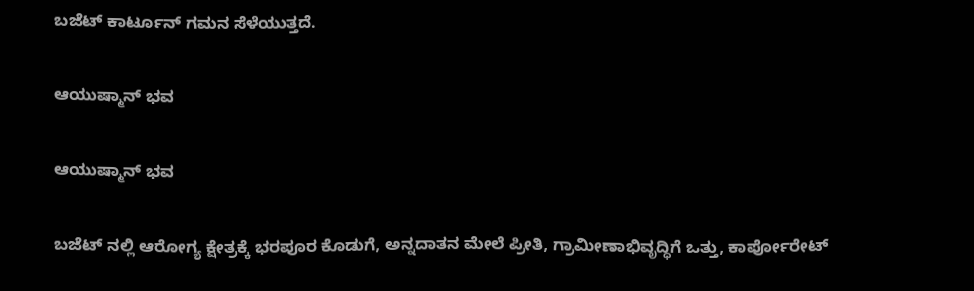ಬಜೆಟ್ ಕಾರ್ಟೂನ್ ಗಮನ ಸೆಳೆಯುತ್ತದೆ.

ಆಯುಷ್ಮಾನ್ ಭವ

ಆಯುಷ್ಮಾನ್ ಭವ

ಬಜೆಟ್ ನಲ್ಲಿ ಆರೋಗ್ಯ ಕ್ಷೇತ್ರಕ್ಕೆ ಭರಪೂರ ಕೊಡುಗೆ, ಅನ್ನದಾತನ ಮೇಲೆ ಪ್ರೀತಿ, ಗ್ರಾಮೀಣಾಭಿವೃದ್ಧಿಗೆ ಒತ್ತು, ಕಾರ್ಪೋರೇಟ್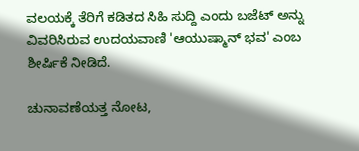ವಲಯಕ್ಕೆ ತೆರಿಗೆ ಕಡಿತದ ಸಿಹಿ ಸುದ್ದಿ ಎಂದು ಬಜೆಟ್ ಅನ್ನು ವಿವರಿಸಿರುವ ಉದಯವಾಣಿ 'ಆಯುಷ್ಮಾನ್ ಭವ' ಎಂಬ ಶೀರ್ಷಿಕೆ ನೀಡಿದೆ.

ಚುನಾವಣೆಯತ್ತ ನೋಟ,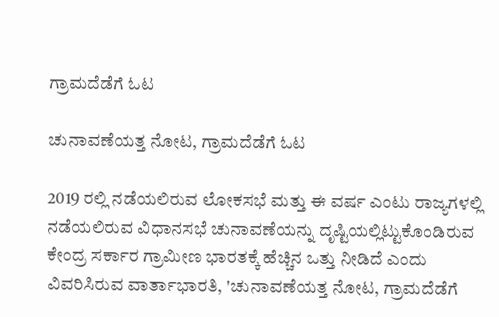ಗ್ರಾಮದೆಡೆಗೆ ಓಟ

ಚುನಾವಣೆಯತ್ತ ನೋಟ, ಗ್ರಾಮದೆಡೆಗೆ ಓಟ

2019 ರಲ್ಲಿ ನಡೆಯಲಿರುವ ಲೋಕಸಭೆ ಮತ್ತು ಈ ವರ್ಷ ಎಂಟು ರಾಜ್ಯಗಳಲ್ಲಿ ನಡೆಯಲಿರುವ ವಿಧಾನಸಭೆ ಚುನಾವಣೆಯನ್ನು ದೃಷ್ಟಿಯಲ್ಲಿಟ್ಟುಕೊಂಡಿರುವ ಕೇಂದ್ರ ಸರ್ಕಾರ ಗ್ರಾಮೀಣ ಭಾರತಕ್ಕೆ ಹೆಚ್ಚಿನ ಒತ್ತು ನೀಡಿದೆ ಎಂದು ವಿವರಿಸಿರುವ ವಾರ್ತಾಭಾರತಿ, 'ಚುನಾವಣೆಯತ್ತ ನೋಟ, ಗ್ರಾಮದೆಡೆಗೆ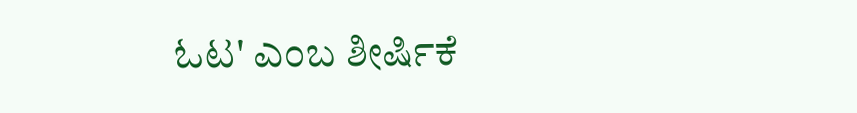ಓಟ' ಎಂಬ ಶೀರ್ಷಿಕೆ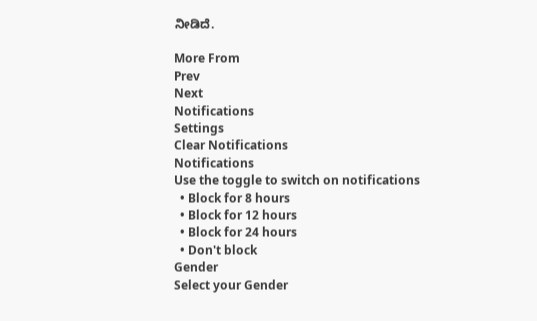ನೀಡಿದೆ.

More From
Prev
Next
Notifications
Settings
Clear Notifications
Notifications
Use the toggle to switch on notifications
  • Block for 8 hours
  • Block for 12 hours
  • Block for 24 hours
  • Don't block
Gender
Select your Gender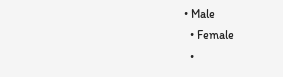• Male
  • Female
  •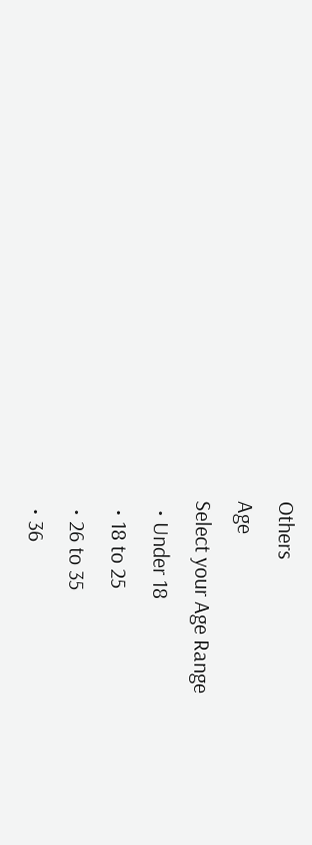Others
Age
Select your Age Range
  • Under 18
  • 18 to 25
  • 26 to 35
  • 36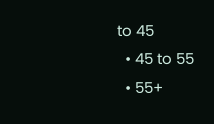to 45
  • 45 to 55
  • 55+